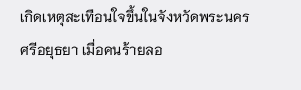เกิดเหตุสะเทือนใจขึ้นในจังหวัดพระนครศรีอยุธยา เมื่อคนร้ายลอ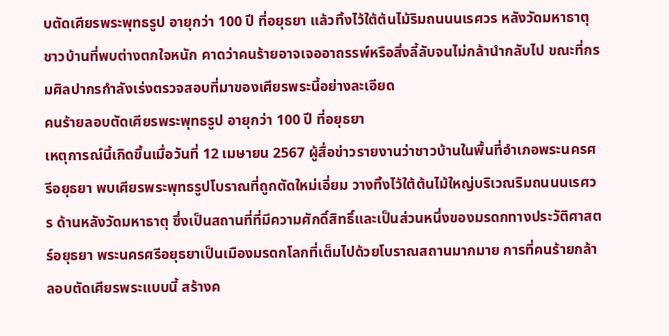บตัดเศียรพระพุทธรูป อายุกว่า 100 ปี ที่อยุธยา แล้วทิ้งไว้ใต้ต้นไม้ริมถนนนเรศวร หลังวัดมหาธาตุ ชาวบ้านที่พบต่างตกใจหนัก คาดว่าคนร้ายอาจเจออาถรรพ์หรือสิ่งลี้ลับจนไม่กล้านำกลับไป ขณะที่กรมศิลปากรกำลังเร่งตรวจสอบที่มาของเศียรพระนี้อย่างละเอียด
คนร้ายลอบตัดเศียรพระพุทธรูป อายุกว่า 100 ปี ที่อยุธยา
เหตุการณ์นี้เกิดขึ้นเมื่อวันที่ 12 เมษายน 2567 ผู้สื่อข่าวรายงานว่าชาวบ้านในพื้นที่อำเภอพระนครศรีอยุธยา พบเศียรพระพุทธรูปโบราณที่ถูกตัดใหม่เอี่ยม วางทิ้งไว้ใต้ต้นไม้ใหญ่บริเวณริมถนนนเรศวร ด้านหลังวัดมหาธาตุ ซึ่งเป็นสถานที่ที่มีความศักดิ์สิทธิ์และเป็นส่วนหนึ่งของมรดกทางประวัติศาสตร์อยุธยา พระนครศรีอยุธยาเป็นเมืองมรดกโลกที่เต็มไปด้วยโบราณสถานมากมาย การที่คนร้ายกล้าลอบตัดเศียรพระแบบนี้ สร้างค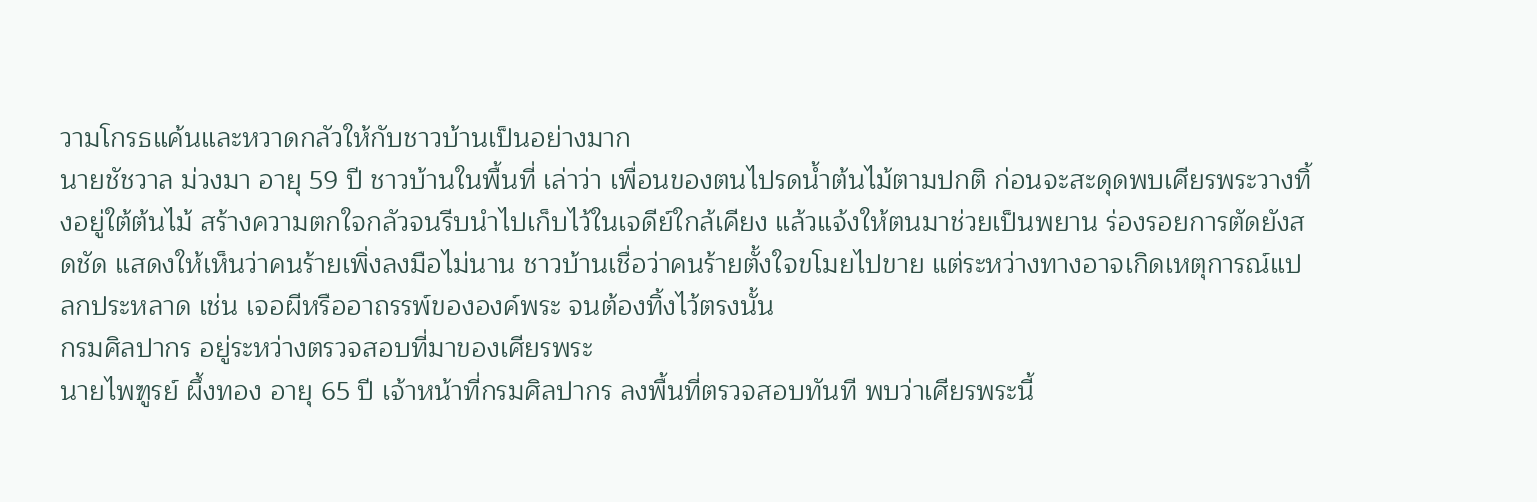วามโกรธแค้นและหวาดกลัวให้กับชาวบ้านเป็นอย่างมาก
นายชัชวาล ม่วงมา อายุ 59 ปี ชาวบ้านในพื้นที่ เล่าว่า เพื่อนของตนไปรดน้ำต้นไม้ตามปกติ ก่อนจะสะดุดพบเศียรพระวางทิ้งอยู่ใต้ต้นไม้ สร้างความตกใจกลัวจนรีบนำไปเก็บไว้ในเจดีย์ใกล้เคียง แล้วแจ้งให้ตนมาช่วยเป็นพยาน ร่องรอยการตัดยังสดชัด แสดงให้เห็นว่าคนร้ายเพิ่งลงมือไม่นาน ชาวบ้านเชื่อว่าคนร้ายตั้งใจขโมยไปขาย แต่ระหว่างทางอาจเกิดเหตุการณ์แปลกประหลาด เช่น เจอผีหรืออาถรรพ์ขององค์พระ จนต้องทิ้งไว้ตรงนั้น
กรมศิลปากร อยู่ระหว่างตรวจสอบที่มาของเศียรพระ
นายไพฑูรย์ ผึ้งทอง อายุ 65 ปี เจ้าหน้าที่กรมศิลปากร ลงพื้นที่ตรวจสอบทันที พบว่าเศียรพระนี้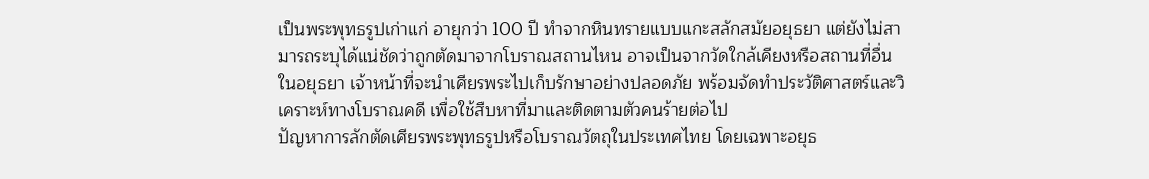เป็นพระพุทธรูปเก่าแก่ อายุกว่า 100 ปี ทำจากหินทรายแบบแกะสลักสมัยอยุธยา แต่ยังไม่สามารถระบุได้แน่ชัดว่าถูกตัดมาจากโบราณสถานไหน อาจเป็นจากวัดใกล้เคียงหรือสถานที่อื่นในอยุธยา เจ้าหน้าที่จะนำเศียรพระไปเก็บรักษาอย่างปลอดภัย พร้อมจัดทำประวัติศาสตร์และวิเคราะห์ทางโบราณคดี เพื่อใช้สืบหาที่มาและติดตามตัวคนร้ายต่อไป
ปัญหาการลักตัดเศียรพระพุทธรูปหรือโบราณวัตถุในประเทศไทย โดยเฉพาะอยุธ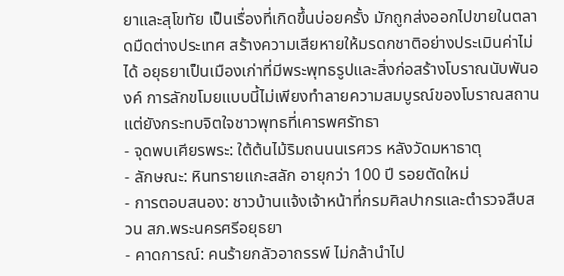ยาและสุโขทัย เป็นเรื่องที่เกิดขึ้นบ่อยครั้ง มักถูกส่งออกไปขายในตลาดมืดต่างประเทศ สร้างความเสียหายให้มรดกชาติอย่างประเมินค่าไม่ได้ อยุธยาเป็นเมืองเก่าที่มีพระพุทธรูปและสิ่งก่อสร้างโบราณนับพันองค์ การลักขโมยแบบนี้ไม่เพียงทำลายความสมบูรณ์ของโบราณสถาน แต่ยังกระทบจิตใจชาวพุทธที่เคารพศรัทธา
- จุดพบเศียรพระ: ใต้ต้นไม้ริมถนนนเรศวร หลังวัดมหาธาตุ
- ลักษณะ: หินทรายแกะสลัก อายุกว่า 100 ปี รอยตัดใหม่
- การตอบสนอง: ชาวบ้านแจ้งเจ้าหน้าที่กรมศิลปากรและตำรวจสืบสวน สภ.พระนครศรีอยุธยา
- คาดการณ์: คนร้ายกลัวอาถรรพ์ ไม่กล้านำไป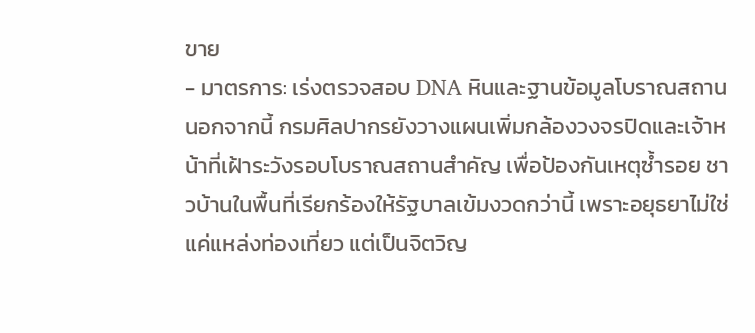ขาย
- มาตรการ: เร่งตรวจสอบ DNA หินและฐานข้อมูลโบราณสถาน
นอกจากนี้ กรมศิลปากรยังวางแผนเพิ่มกล้องวงจรปิดและเจ้าหน้าที่เฝ้าระวังรอบโบราณสถานสำคัญ เพื่อป้องกันเหตุซ้ำรอย ชาวบ้านในพื้นที่เรียกร้องให้รัฐบาลเข้มงวดกว่านี้ เพราะอยุธยาไม่ใช่แค่แหล่งท่องเที่ยว แต่เป็นจิตวิญ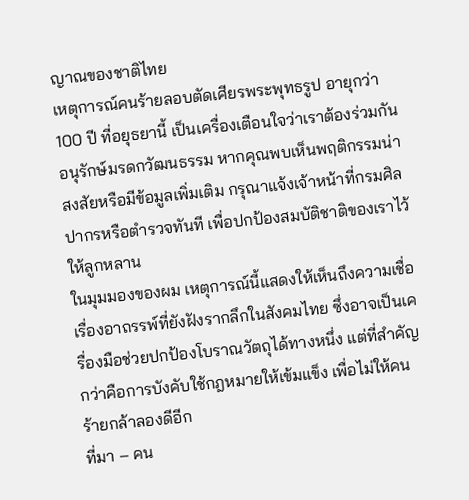ญาณของชาติไทย
เหตุการณ์คนร้ายลอบตัดเศียรพระพุทธรูป อายุกว่า 100 ปี ที่อยุธยานี้ เป็นเครื่องเตือนใจว่าเราต้องร่วมกันอนุรักษ์มรดกวัฒนธรรม หากคุณพบเห็นพฤติกรรมน่าสงสัยหรือมีข้อมูลเพิ่มเติม กรุณาแจ้งเจ้าหน้าที่กรมศิลปากรหรือตำรวจทันที เพื่อปกป้องสมบัติชาติของเราไว้ให้ลูกหลาน
ในมุมมองของผม เหตุการณ์นี้แสดงให้เห็นถึงความเชื่อเรื่องอาถรรพ์ที่ยังฝังรากลึกในสังคมไทย ซึ่งอาจเป็นเครื่องมือช่วยปกป้องโบราณวัตถุได้ทางหนึ่ง แต่ที่สำคัญกว่าคือการบังคับใช้กฎหมายให้เข้มแข็ง เพื่อไม่ให้คนร้ายกล้าลองดีอีก
ที่มา – คน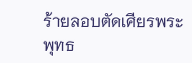ร้ายลอบตัดเศียรพระพุทธ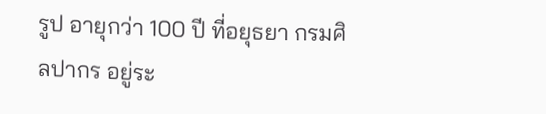รูป อายุกว่า 100 ปี ที่อยุธยา กรมศิลปากร อยู่ระ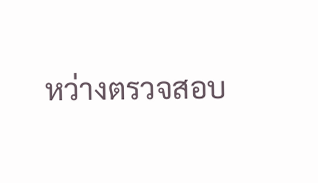หว่างตรวจสอบ